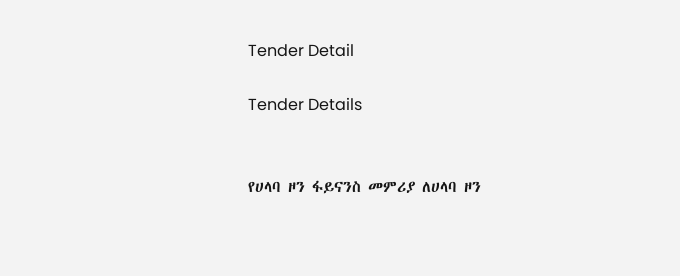Tender Detail

Tender Details


የሀላባ ዞን ፋይናንስ መምሪያ ለሀላባ ዞን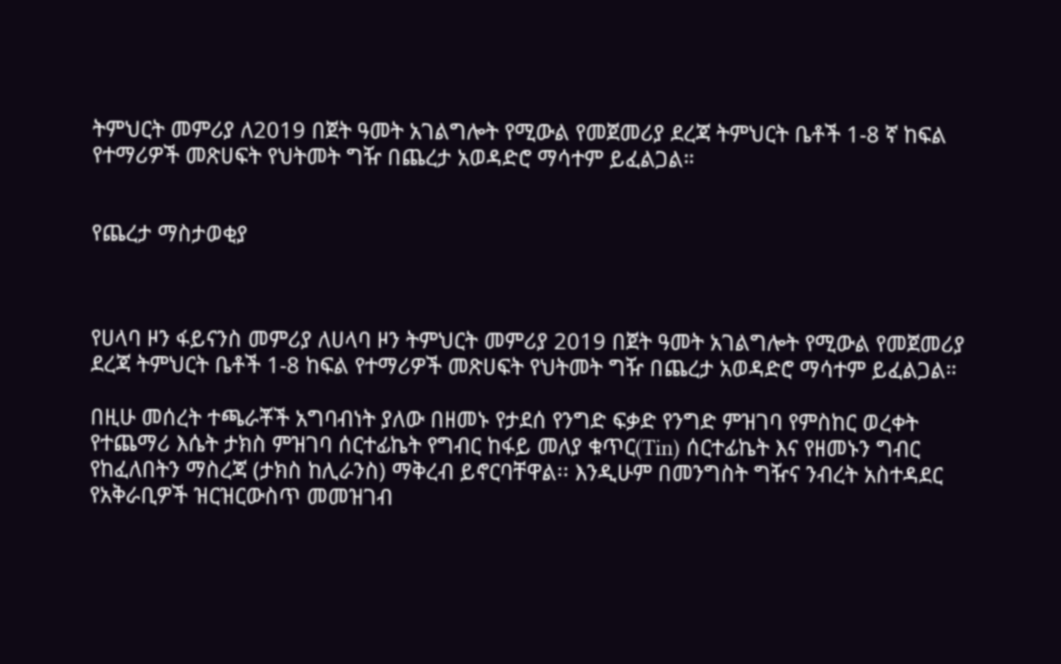ትምህርት መምሪያ ለ2019 በጀት ዓመት አገልግሎት የሚውል የመጀመሪያ ደረጃ ትምህርት ቤቶች 1-8 ኛ ከፍል የተማሪዎች መጽሀፍት የህትመት ግዥ በጨረታ አወዳድሮ ማሳተም ይፈልጋል።


የጨረታ ማስታወቂያ



የሀላባ ዞን ፋይናንስ መምሪያ ለሀላባ ዞን ትምህርት መምሪያ 2019 በጀት ዓመት አገልግሎት የሚውል የመጀመሪያ ደረጃ ትምህርት ቤቶች 1-8 ከፍል የተማሪዎች መጽሀፍት የህትመት ግዥ በጨረታ አወዳድሮ ማሳተም ይፈልጋል።

በዚሁ መሰረት ተጫራቾች አግባብነት ያለው በዘመኑ የታደሰ የንግድ ፍቃድ የንግድ ምዝገባ የምስከር ወረቀት የተጨማሪ እሴት ታክስ ምዝገባ ሰርተፊኬት የግብር ከፋይ መለያ ቁጥር(Tin) ሰርተፊኬት እና የዘመኑን ግብር የከፈለበትን ማስረጃ (ታክስ ከሊራንስ) ማቅረብ ይኖርባቸዋል፡፡ እንዲሁም በመንግስት ግዥና ንብረት አስተዳደር የአቅራቢዎች ዝርዝርውስጥ መመዝገብ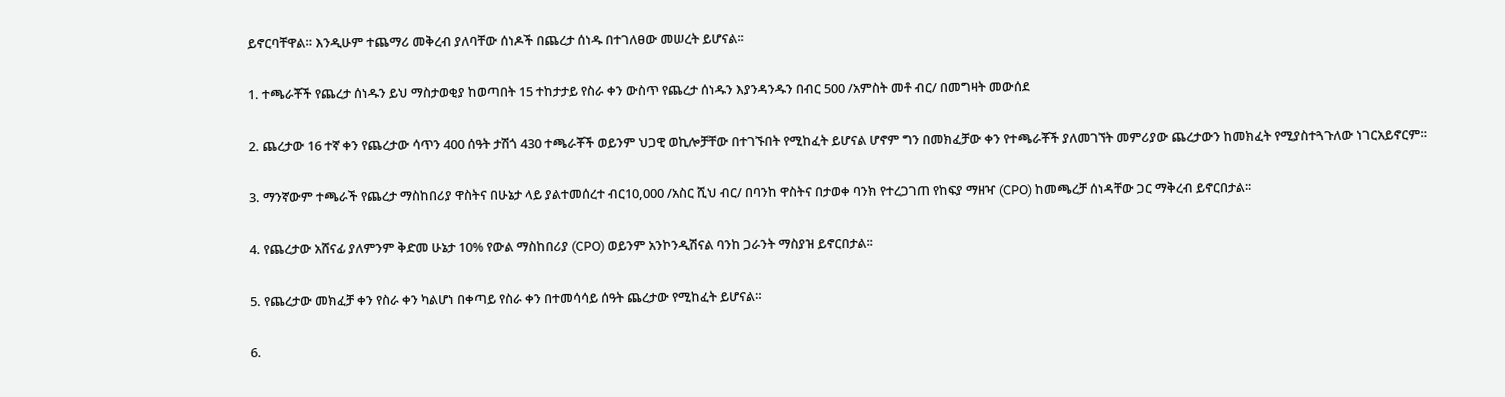ይኖርባቸዋል። እንዲሁም ተጨማሪ መቅረብ ያለባቸው ሰነዶች በጨረታ ሰነዱ በተገለፀው መሠረት ይሆናል፡፡

1. ተጫራቾች የጨረታ ሰነዱን ይህ ማስታወቂያ ከወጣበት 15 ተከታታይ የስራ ቀን ውስጥ የጨረታ ሰነዱን እያንዳንዱን በብር 500 /አምስት መቶ ብር/ በመግዛት መውሰደ

2. ጨረታው 16 ተኛ ቀን የጨረታው ሳጥን 400 ሰዓት ታሽጎ 430 ተጫራቾች ወይንም ህጋዊ ወኪሎቻቸው በተገኙበት የሚከፈት ይሆናል ሆኖም ግን በመክፈቻው ቀን የተጫራቾች ያለመገኘት መምሪያው ጨረታውን ከመክፈት የሚያስተጓጉለው ነገርአይኖርም።

3. ማንኛውም ተጫራች የጨረታ ማስከበሪያ ዋስትና በሁኔታ ላይ ያልተመሰረተ ብር10,000 /አስር ሺህ ብር/ በባንከ ዋስትና በታወቀ ባንክ የተረጋገጠ የከፍያ ማዘዣ (CPO) ከመጫረቻ ሰነዳቸው ጋር ማቅረብ ይኖርበታል፡፡

4. የጨረታው አሸናፊ ያለምንም ቅድመ ሁኔታ 10% የውል ማስከበሪያ (CPO) ወይንም አንኮንዲሽናል ባንከ ጋራንት ማስያዝ ይኖርበታል፡፡

5. የጨረታው መክፈቻ ቀን የስራ ቀን ካልሆነ በቀጣይ የስራ ቀን በተመሳሳይ ሰዓት ጨረታው የሚከፈት ይሆናል።

6.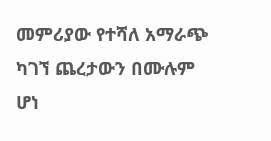መምሪያው የተሻለ አማራጭ ካገኘ ጨረታውን በሙሉም ሆነ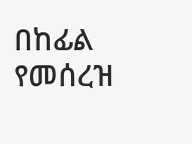በከፊል የመሰረዝ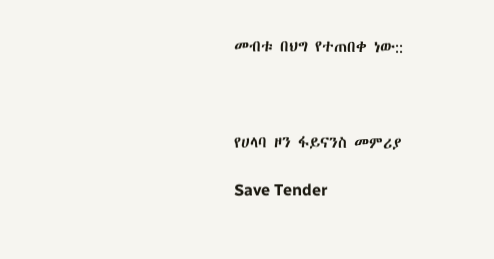መብቱ በህግ የተጠበቀ ነው::



የሀላባ ዞን ፋይናንስ መምሪያ

Save Tender